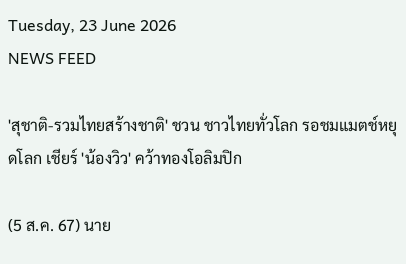Tuesday, 23 June 2026
NEWS FEED

'สุชาติ-รวมไทยสร้างชาติ' ชวน ชาวไทยทั่วโลก รอชมแมตช์หยุดโลก เชียร์ 'น้องวิว' คว้าทองโอลิมปิก

(5 ส.ค. 67) นาย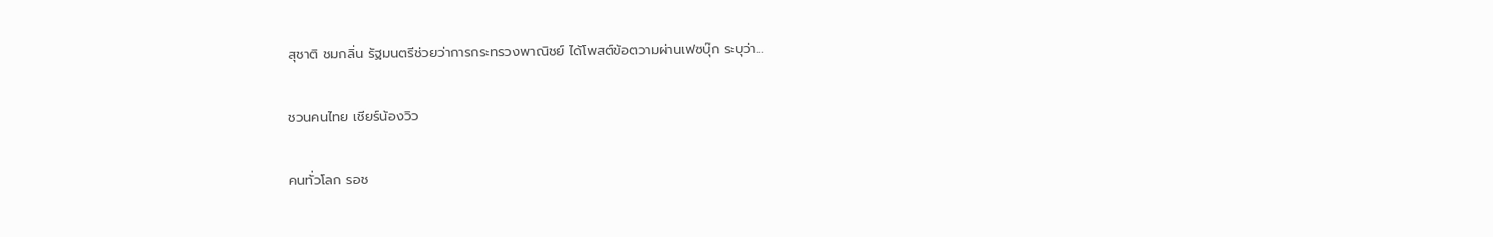สุชาติ ชมกลิ่น รัฐมนตรีช่วยว่าการกระทรวงพาณิชย์ ได้โพสต์ข้อตวามผ่านเฟซบุ๊ก ระบุว่า...

ชวนคนไทย เชียร์น้องวิว

คนทั่วโลก รอช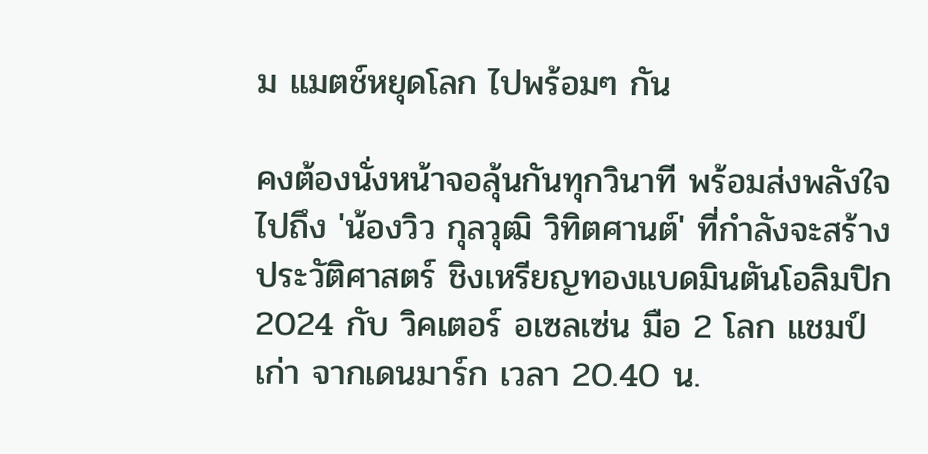ม แมตช์หยุดโลก ไปพร้อมๆ กัน

คงต้องนั่งหน้าจอลุ้นกันทุกวินาที พร้อมส่งพลังใจไปถึง 'น้องวิว กุลวุฒิ วิทิตศานต์' ที่กำลังจะสร้างประวัติศาสตร์ ชิงเหรียญทองแบดมินตันโอลิมปิก 2024 กับ วิคเตอร์ อเซลเซ่น มือ 2 โลก แชมป์เก่า จากเดนมาร์ก เวลา 20.40 น.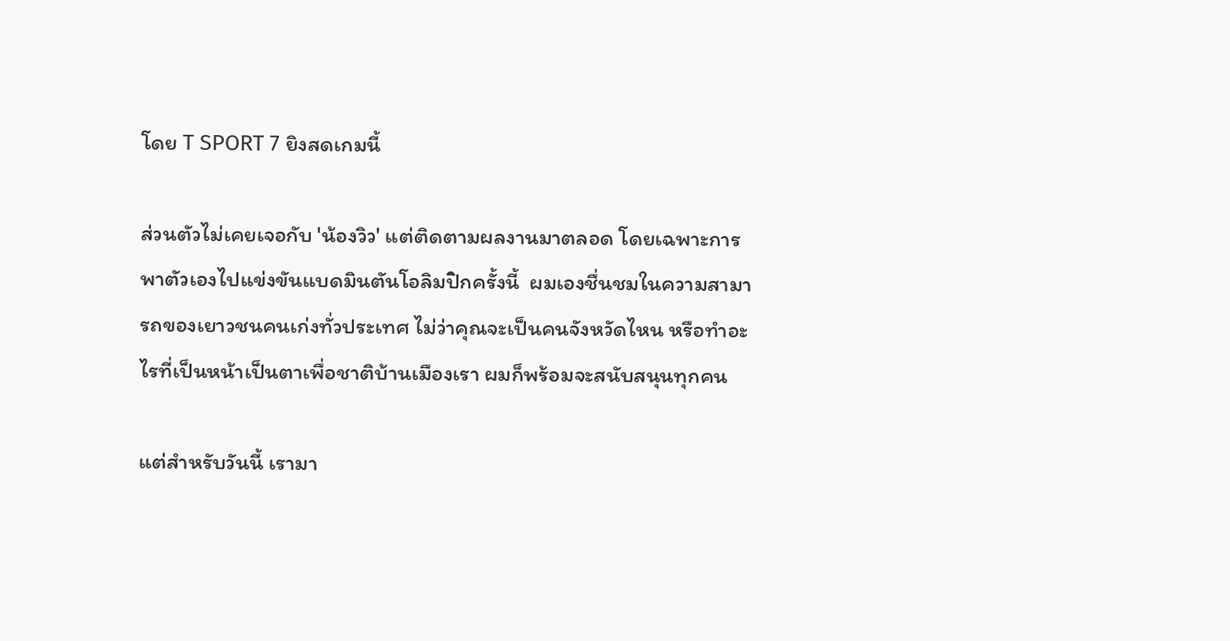โดย T SPORT 7 ยิงสดเกมนี้

ส่วนตัวไม่เคยเจอกับ 'น้องวิว' แต่ติดตามผลงานมาตลอด โดยเฉพาะการพาตัวเองไปแข่งขันแบดมินตันโอลิมปิกครั้งนี้  ผมเองชื่นชมในความสามารถของเยาวชนคนเก่งทั่วประเทศ ไม่ว่าคุณจะเป็นคนจังหวัดไหน หรือทำอะไรที่เป็นหน้าเป็นตาเพื่อชาติบ้านเมืองเรา ผมก็พร้อมจะสนับสนุนทุกคน

แต่สำหรับวันนี้ เรามา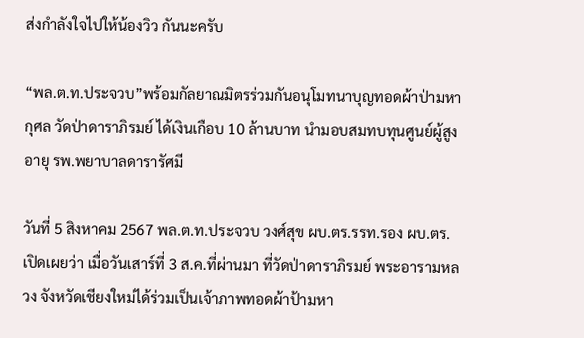ส่งกำลังใจไปให้น้องวิว กันนะครับ

“พล.ต.ท.ประจวบ”พร้อมกัลยาณมิตรร่วมกันอนุโมทนาบุญทอดผ้าป่ามหากุศล วัดป่าดาราภิรมย์ ได้เงินเกือบ 10 ล้านบาท นำมอบสมทบทุนศูนย์ผู้สูงอายุ รพ.พยาบาลดารารัศมี

วันที่ 5 สิงหาคม 2567 พล.ต.ท.ประจวบ วงศ์สุข ผบ.ตร.รรท.รอง ผบ.ตร. เปิดเผยว่า เมื่อวันเสาร์ที่ 3 ส.ค.ที่ผ่านมา ที่วัดป่าดาราภิรมย์ พระอารามหลวง จังหวัดเชียงใหม่ได้ร่วมเป็นเจ้าภาพทอดผ้าป้ามหา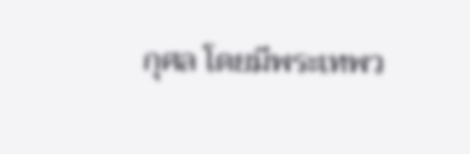กุศล โดยมีพระเทพว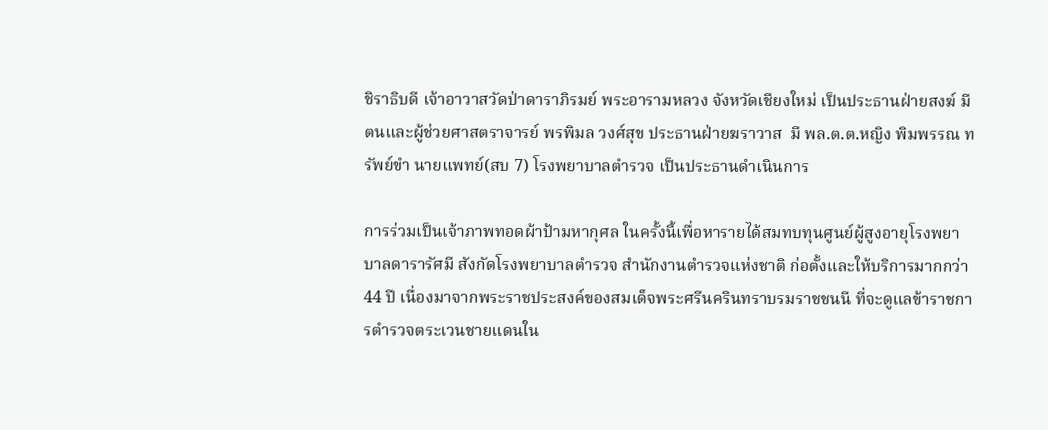ชิราธิบดี เจ้าอาวาสวัดป่าดาราภิรมย์ พระอารามหลวง จังหวัดเชียงใหม่ เป็นประธานฝ่ายสงฆ์ มีตนและผู้ช่วยศาสตราจารย์ พรพิมล วงศ์สุข ประธานฝ่ายฆราวาส  มี พล.ต.ต.หญิง พิมพรรณ ทรัพย์ขำ นายแพทย์(สบ 7) โรงพยาบาลตำรวจ เป็นประธานดำเนินการ

การร่วมเป็นเจ้าภาพทอดผ้าป้ามหากุศล ในครั้งนี้เพื่อหารายได้สมทบทุนศูนย์ผู้สูงอายุโรงพยาบาลดารารัศมี สังกัดโรงพยาบาลตำรวจ สำนักงานตำรวจแห่งชาติ ก่อตั้งและให้บริการมากกว่า
44 ปี เนื่องมาจากพระราชประสงค์ของสมเด็จพระศรีนครินทราบรมราชชนนี ที่จะดูแลข้าราชการตำรวจตระเวนชายแดนใน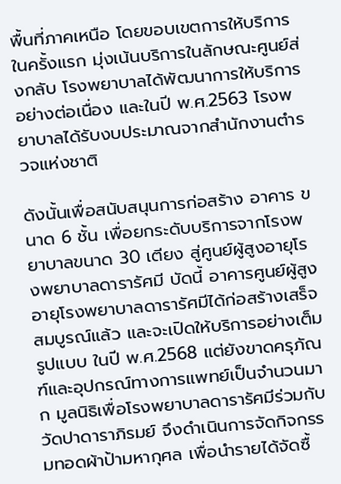พื้นที่ภาคเหนือ โดยขอบเขตการให้บริการในครั้งแรก มุ่งเน้นบริการในลักษณะศูนย์ส่งกลับ โรงพยาบาลได้พัฒนาการให้บริการอย่างต่อเนื่อง และในปี พ.ศ.2563 โรงพยาบาลได้รับงบประมาณจากสำนักงานตำรวจแห่งชาติ

ดังนั้นเพื่อสนับสนุนการก่อสร้าง อาคาร ขนาด 6 ชั้น เพื่อยกระดับบริการจากโรงพยาบาลขนาด 30 เตียง สู่ศูนย์ผู้สูงอายุโรงพยาบาลดารารัศมี บัดนี้ อาคารศูนย์ผู้สูงอายุโรงพยาบาลดารารัศมีได้ก่อสร้างเสร็จสมบูรณ์แล้ว และจะเปิดให้บริการอย่างเต็มรูปแบบ ในปี พ.ศ.2568 แต่ยังขาดครุภัณฑ์และอุปกรณ์ทางการแพทย์เป็นจำนวนมาก มูลนิธิเพื่อโรงพยาบาลดารารัศมีร่วมกับวัดปาดาราภิรมย์ จึงดำเนินการจัดกิจกรรมทอดผ้าป้ามหากุศล เพื่อนำรายได้จัดซื้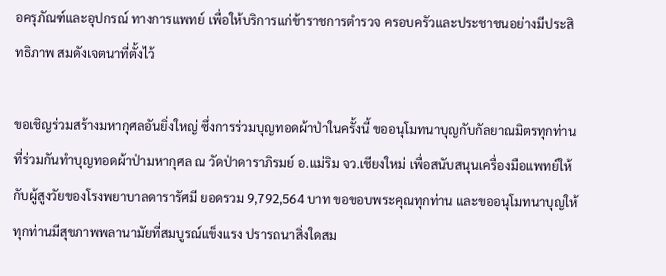อครุภัณฑ์และอุปกรณ์ ทางการแพทย์ เพื่อให้บริการแก่ข้าราชการตำรวจ ครอบครัวและประชาชนอย่างมีประสิทธิภาพ สมดังเจตนาที่ตั้งไว้

ขอเชิญร่วมสร้างมหากุศลอันยิ่งใหญ่ ซึ่งการร่วมบุญทอดผ้าป่าในครั้งนี้ ขออนุโมทนาบุญกับกัลยาณมิตรทุกท่านที่ร่วมกันทำบุญทอดผ้าป่ามหากุศล ณ วัดป่าดาราภิรมย์ อ.แม่ริม จว.เชียงใหม่ เพื่อสนับสนุนเครื่องมือแพทย์ให้กับผู้สูงวัยของโรงพยาบาลดารารัศมี ยอดรวม 9,792,564 บาท ขอขอบพระคุณทุกท่าน และขออนุโมทนาบุญให้ทุกท่านมีสุขภาพพลานามัยที่สมบูรณ์แข็งแรง ปรารถนาสิ่งใดสม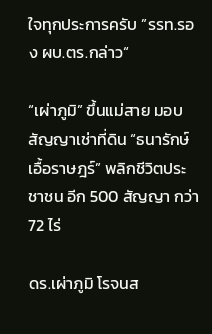ใจทุกประการครับ ”รรท.รอง ผบ.ตร.กล่าว“

“เผ่าภูมิ” ขึ้นแม่สาย มอบสัญญาเช่าที่ดิน “ธนารักษ์เอื้อราษฎร์” พลิกชีวิตประชาชน อีก 500 สัญญา กว่า 72 ไร่

ดร.เผ่าภูมิ โรจนส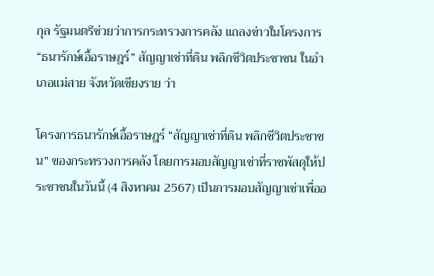กุล รัฐมนตรีช่วยว่าการกระทรวงการคลัง แถลงข่าวในโครงการ “ธนารักษ์เอื้อราษฎร์” สัญญาเช่าที่ดิน พลิกชีวิตประชาชน ในอำเภอแม่สาย จังหวัดเชียงราย ว่า

โครงการธนารักษ์เอื้อราษฎร์ “สัญญาเช่าที่ดิน พลิกชีวิตประชาชน” ของกระทรวงการคลัง โดยการมอบสัญญาเช่าที่ราชพัสดุให้ประชาชนในวันนี้ (4 สิงหาคม 2567) เป็นการมอบสัญญาเช่าเพื่ออ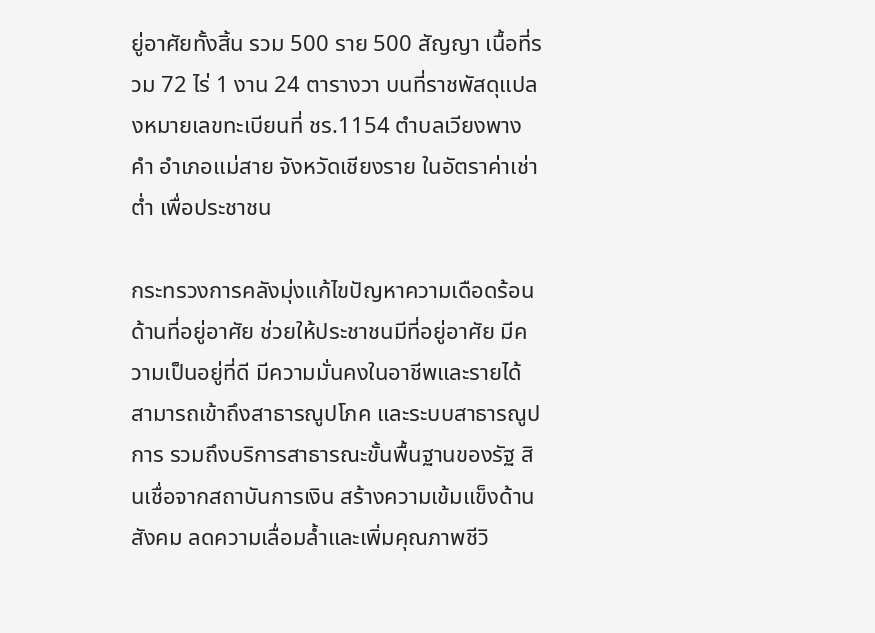ยู่อาศัยทั้งสิ้น รวม 500 ราย 500 สัญญา เนื้อที่รวม 72 ไร่ 1 งาน 24 ตารางวา บนที่ราชพัสดุแปลงหมายเลขทะเบียนที่ ชร.1154 ตำบลเวียงพางคำ อำเภอแม่สาย จังหวัดเชียงราย ในอัตราค่าเช่าต่ำ เพื่อประชาชน

กระทรวงการคลังมุ่งแก้ไขปัญหาความเดือดร้อนด้านที่อยู่อาศัย ช่วยให้ประชาชนมีที่อยู่อาศัย มีความเป็นอยู่ที่ดี มีความมั่นคงในอาชีพและรายได้ สามารถเข้าถึงสาธารณูปโภค และระบบสาธารณูปการ รวมถึงบริการสาธารณะขั้นพื้นฐานของรัฐ สินเชื่อจากสถาบันการเงิน สร้างความเข้มแข็งด้านสังคม ลดความเลื่อมล้ำและเพิ่มคุณภาพชีวิ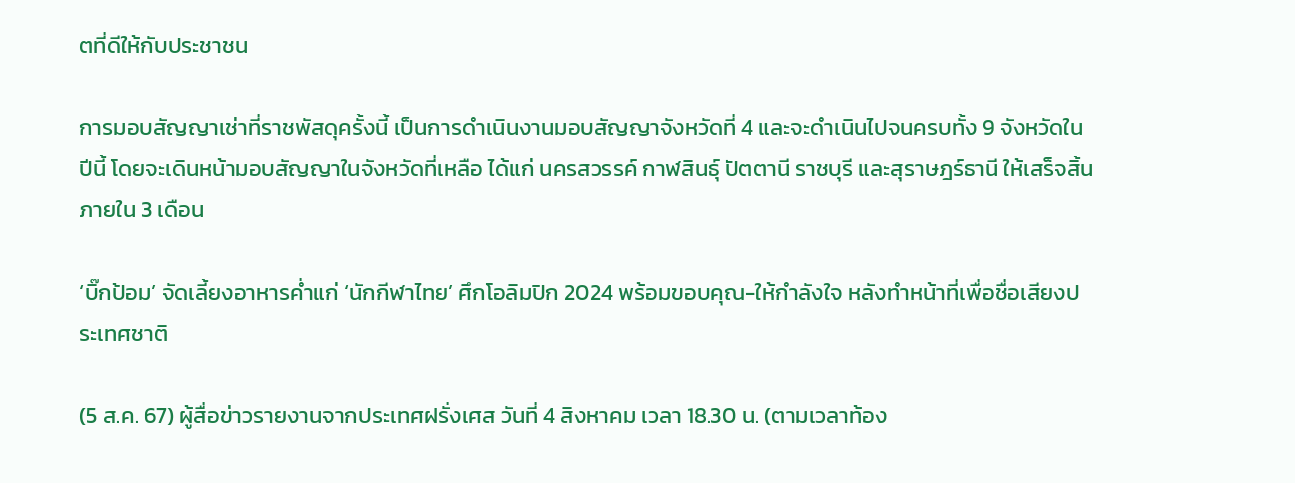ตที่ดีให้กับประชาชน

การมอบสัญญาเช่าที่ราชพัสดุครั้งนี้ เป็นการดำเนินงานมอบสัญญาจังหวัดที่ 4 และจะดำเนินไปจนครบทั้ง 9 จังหวัดในปีนี้ โดยจะเดินหน้ามอบสัญญาในจังหวัดที่เหลือ ได้แก่ นครสวรรค์ กาฬสินธุ์ ปัตตานี ราชบุรี และสุราษฎร์ธานี ให้เสร็จสิ้นภายใน 3 เดือน

‘บิ๊กป้อม’ จัดเลี้ยงอาหารค่ำแก่ ‘นักกีฬาไทย’ ศึกโอลิมปิก 2024 พร้อมขอบคุณ-ให้กำลังใจ หลังทำหน้าที่เพื่อชื่อเสียงประเทศชาติ

(5 ส.ค. 67) ผู้สื่อข่าวรายงานจากประเทศฝรั่งเศส วันที่ 4 สิงหาคม เวลา 18.30 น. (ตามเวลาท้อง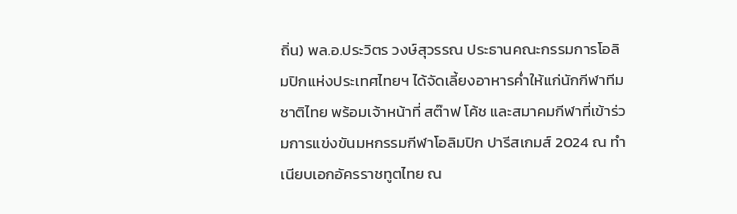ถิ่น) พล.อ.ประวิตร วงษ์สุวรรณ ประธานคณะกรรมการโอลิมปิกแห่งประเทศไทยฯ ได้จัดเลี้ยงอาหารค่ำให้แก่นักกีฬาทีมชาติไทย พร้อมเจ้าหน้าที่ สต๊าฟ โค้ช และสมาคมกีฬาที่เข้าร่วมการแข่งขันมหกรรมกีฬาโอลิมปิก ปารีสเกมส์ 2024 ณ ทำเนียบเอกอัครราชทูตไทย ณ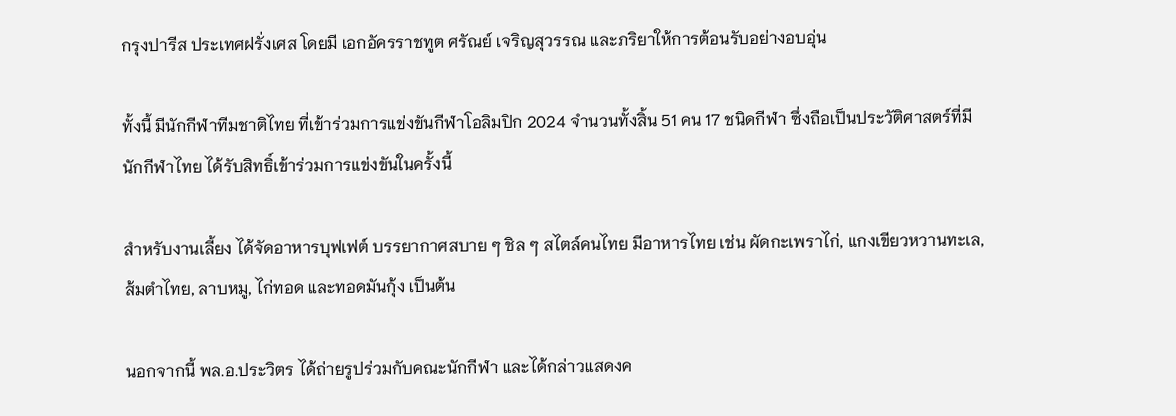กรุงปารีส ประเทศฝรั่งเศส โดยมี เอกอัครราชทูต ศรัณย์ เจริญสุวรรณ และภริยาให้การต้อนรับอย่างอบอุ่น

ทั้งนี้ มีนักกีฬาทีมชาติไทย ที่เข้าร่วมการแข่งขันกีฬาโอลิมปิก 2024 จำนวนทั้งสิ้น 51 คน 17 ชนิดกีฬา ซึ่งถือเป็นประวัติศาสตร์ที่มีนักกีฬาไทย ได้รับสิทธิ์เข้าร่วมการแข่งขันในครั้งนี้

สำหรับงานเลี้ยง ได้จัดอาหารบุฟเฟต์ บรรยากาศสบาย ๆ ชิล ๆ สไตล์คนไทย มีอาหารไทย เช่น ผัดกะเพราไก่, แกงเขียวหวานทะเล, ส้มตำไทย, ลาบหมู, ไก่ทอด และทอดมันกุ้ง เป็นต้น

นอกจากนี้ พล.อ.ประวิตร ได้ถ่ายรูปร่วมกับคณะนักกีฬา และได้กล่าวแสดงค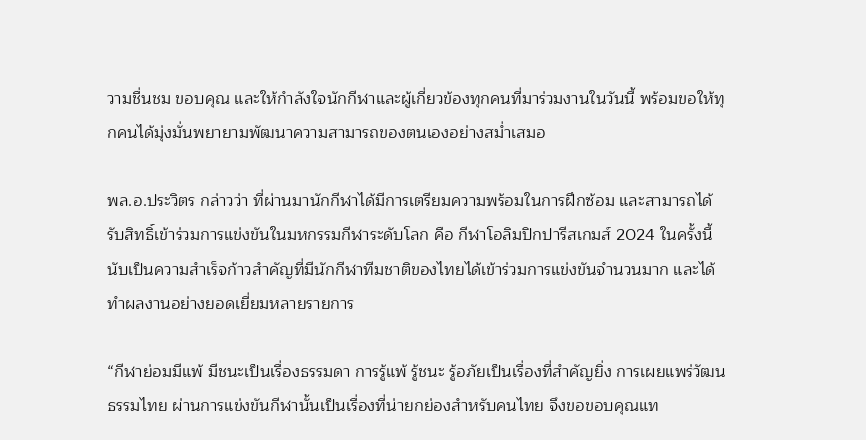วามชื่นชม ขอบคุณ และให้กำลังใจนักกีฬาและผู้เกี่ยวข้องทุกคนที่มาร่วมงานในวันนี้ พร้อมขอให้ทุกคนได้มุ่งมั่นพยายามพัฒนาความสามารถของตนเองอย่างสม่ำเสมอ

พล.อ.ประวิตร กล่าวว่า ที่ผ่านมานักกีฬาได้มีการเตรียมความพร้อมในการฝึกซ้อม และสามารถได้รับสิทธิ์เข้าร่วมการแข่งขันในมหกรรมกีฬาระดับโลก คือ กีฬาโอลิมปิกปารีสเกมส์ 2024 ในครั้งนี้ นับเป็นความสำเร็จก้าวสำคัญที่มีนักกีฬาทีมชาติของไทยได้เข้าร่วมการแข่งขันจำนวนมาก และได้ทำผลงานอย่างยอดเยี่ยมหลายรายการ

“กีฬาย่อมมีแพ้ มีชนะเป็นเรื่องธรรมดา การรู้แพ้ รู้ชนะ รู้อภัยเป็นเรื่องที่สำคัญยิ่ง การเผยแพร่วัฒนธรรมไทย ผ่านการแข่งขันกีฬานั้นเป็นเรื่องที่น่ายกย่องสำหรับคนไทย จึงขอขอบคุณแท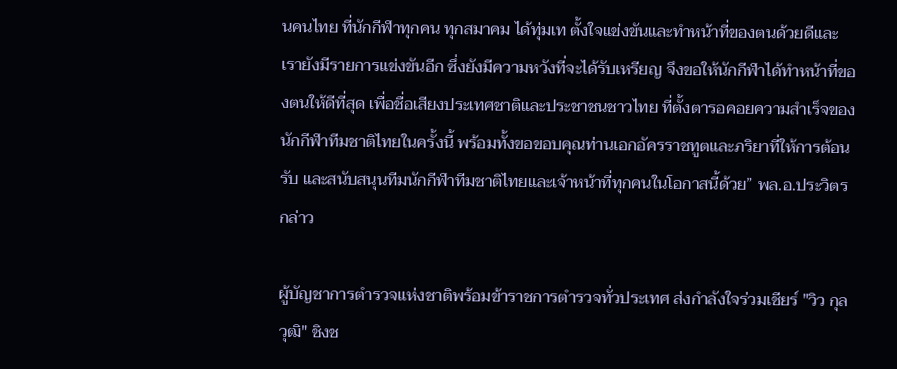นคนไทย ที่นักกีฬาทุกคน ทุกสมาคม ได้ทุ่มเท ตั้งใจแข่งขันและทำหน้าที่ของตนด้วยดีและเรายังมีรายการแข่งขันอีก ซึ่งยังมีความหวังที่จะได้รับเหรียญ จึงขอให้นักกีฬาได้ทำหน้าที่ของตนให้ดีที่สุด เพื่อชื่อเสียงประเทศชาติและประชาชนชาวไทย ที่ตั้งตารอคอยความสำเร็จของนักกีฬาทีมชาติไทยในครั้งนี้ พร้อมทั้งขอขอบคุณท่านเอกอัครราชทูตและภริยาที่ให้การต้อนรับ และสนับสนุนทีมนักกีฬาทีมชาติไทยและเจ้าหน้าที่ทุกคนในโอกาสนี้ด้วย” พล.อ.ประวิตรกล่าว

ผู้บัญชาการตำรวจแห่งชาติพร้อมข้าราชการตำรวจทั่วประเทศ ส่งกำลังใจร่วมเชียร์ "วิว กุลวุฒิ" ชิงช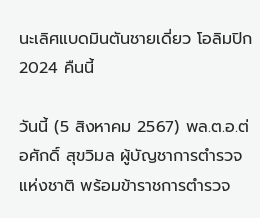นะเลิศแบดมินตันชายเดี่ยว โอลิมปิก 2024 คืนนี้

วันนี้ (5 สิงหาคม 2567) พล.ต.อ.ต่อศักดิ์ สุขวิมล ผู้บัญชาการตำรวจแห่งชาติ พร้อมข้าราชการตำรวจ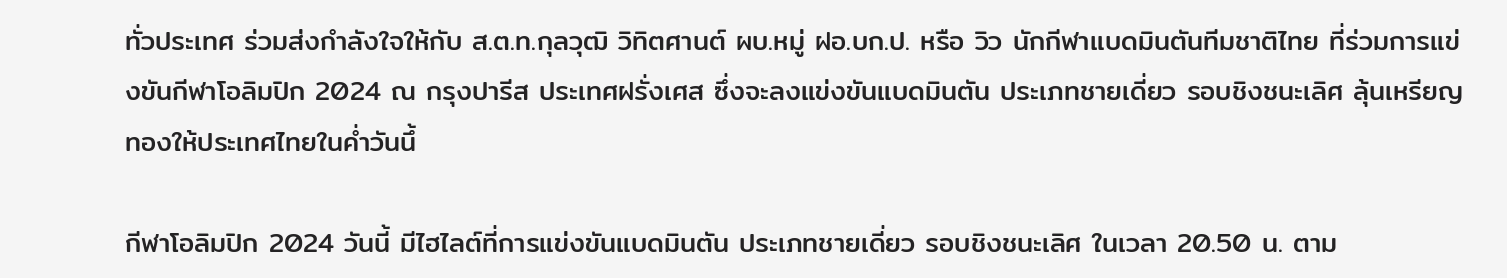ทั่วประเทศ ร่วมส่งกำลังใจให้กับ ส.ต.ท.กุลวุฒิ วิทิตศานต์ ผบ.หมู่ ฝอ.บก.ป. หรือ วิว นักกีฬาแบดมินตันทีมชาติไทย ที่ร่วมการแข่งขันกีฬาโอลิมปิก 2024 ณ กรุงปารีส ประเทศฝรั่งเศส ซึ่งจะลงแข่งขันแบดมินตัน ประเภทชายเดี่ยว รอบชิงชนะเลิศ ลุ้นเหรียญทองให้ประเทศไทยในค่ำวันนึ้

กีฬาโอลิมปิก 2024 วันนี้ มีไฮไลต์ที่การแข่งขันแบดมินตัน ประเภทชายเดี่ยว รอบชิงชนะเลิศ ในเวลา 20.50 น. ตาม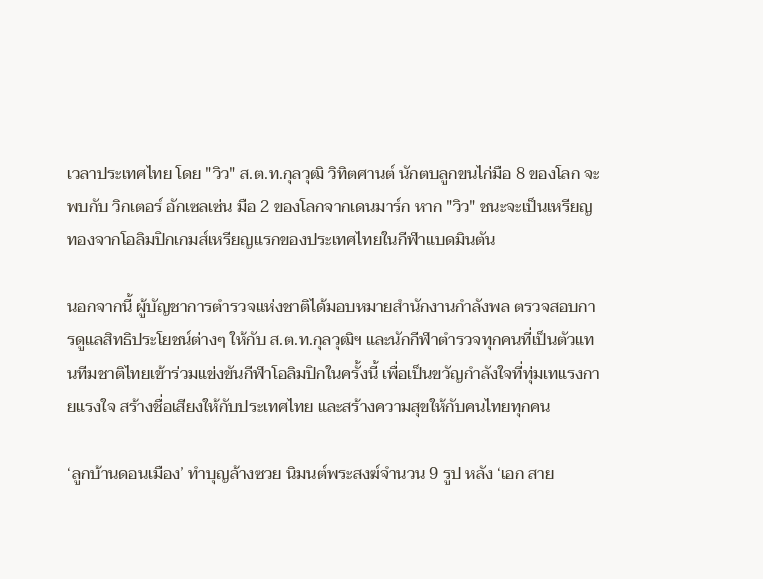เวลาประเทศไทย โดย "วิว" ส.ต.ท.กุลวุฒิ วิทิตศานต์ นักตบลูกขนไก่มือ 8 ของโลก จะพบกับ วิกเตอร์ อักเซลเซ่น มือ 2 ของโลกจากเดนมาร์ก หาก "วิว" ชนะจะเป็นเหรียญทองจากโอลิมปิกเกมส์เหรียญแรกของประเทศไทยในกีฬาแบดมินตัน

นอกจากนี้ ผู้บัญชาการตำรวจแห่งชาติได้มอบหมายสำนักงานกำลังพล ตรวจสอบการดูแลสิทธิประโยชน์ต่างๆ ให้กับ ส.ต.ท.กุลวุฒิฯ และนักกีฬาตำรวจทุกคนที่เป็นตัวแทนทีมชาติไทยเข้าร่วมแข่งขันกีฬาโอลิมปิกในครั้งนี้ เพื่อเป็นขวัญกำลังใจที่ทุ่มเทแรงกายแรงใจ สร้างชื่อเสียงให้กับประเทศไทย และสร้างความสุขให้กับคนไทยทุกคน

‘ลูกบ้านดอนเมือง’ ทำบุญล้างซวย นิมนต์พระสงฆ์จำนวน 9 รูป หลัง ‘เอก สาย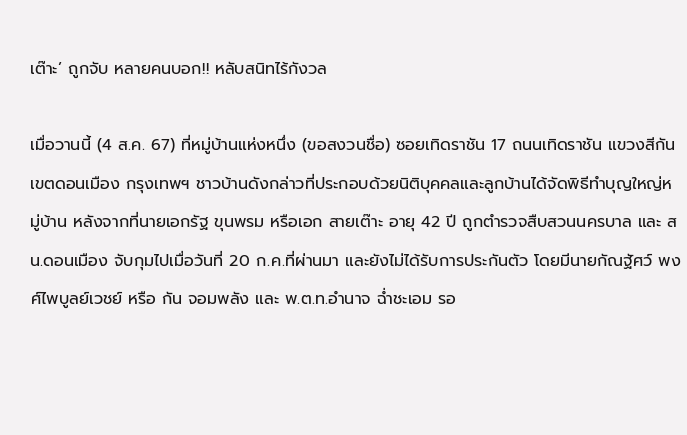เต๊าะ’ ถูกจับ หลายคนบอก!! หลับสนิทไร้กังวล

เมื่อวานนี้ (4 ส.ค. 67) ที่หมู่บ้านแห่งหนึ่ง (ขอสงวนชื่อ) ซอยเทิดราชัน 17 ถนนเทิดราชัน แขวงสีกัน เขตดอนเมือง กรุงเทพฯ ชาวบ้านดังกล่าวที่ประกอบด้วยนิติบุคคลและลูกบ้านได้จัดพิธีทำบุญใหญ่หมู่บ้าน หลังจากที่นายเอกรัฐ ขุนพรม หรือเอก สายเต๊าะ อายุ 42 ปี ถูกตำรวจสืบสวนนครบาล และ สน.ดอนเมือง จับกุมไปเมื่อวันที่ 20 ก.ค.ที่ผ่านมา และยังไม่ได้รับการประกันตัว โดยมีนายกัณฐัศว์ พงศ์ไพบูลย์เวชย์ หรือ กัน จอมพลัง และ พ.ต.ท.อำนาจ ฉ่ำชะเอม รอ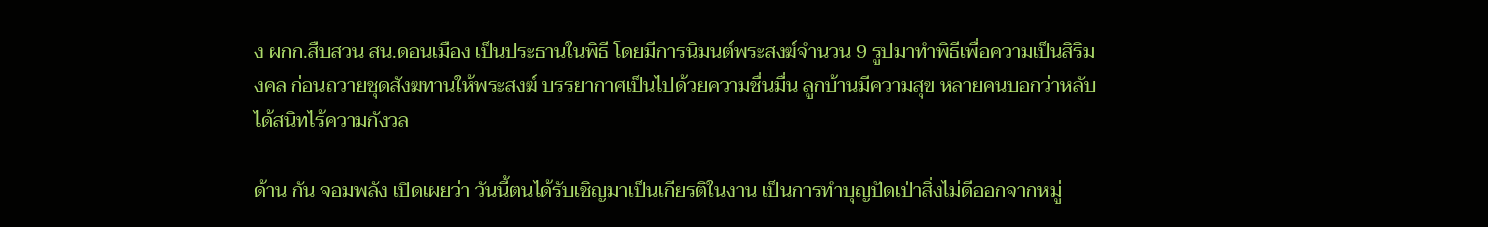ง ผกก.สืบสวน สน.ดอนเมือง เป็นประธานในพิธี โดยมีการนิมนต์พระสงฆ์จำนวน 9 รูปมาทำพิธีเพื่อความเป็นสิริมงคล ก่อนถวายชุดสังฆทานให้พระสงฆ์ บรรยากาศเป็นไปด้วยความชื่นมื่น ลูกบ้านมีความสุข หลายคนบอกว่าหลับได้สนิทไร้ความกังวล

ด้าน กัน จอมพลัง เปิดเผยว่า วันนี้ตนได้รับเชิญมาเป็นเกียรติในงาน เป็นการทำบุญปัดเป่าสิ่งไม่ดีออกจากหมู่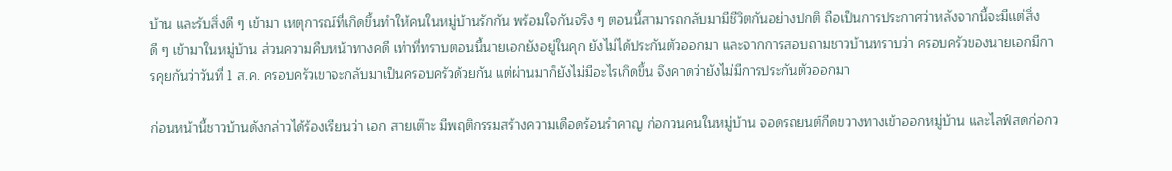บ้าน และรับสิ่งดี ๆ เข้ามา เหตุการณ์ที่เกิดขึ้นทำให้คนในหมู่บ้านรักกัน พร้อมใจกันจริง ๆ ตอนนี้สามารถกลับมามีชีวิตกันอย่างปกติ ถือเป็นการประกาศว่าหลังจากนี้จะมีเเต่สิ่งดี ๆ เข้ามาในหมู่บ้าน ส่วนความคืบหน้าทางคดี เท่าที่ทราบตอนนี้นายเอกยังอยู่ในคุก ยังไม่ได้ประกันตัวออกมา และจากการสอบถามชาวบ้านทราบว่า ครอบครัวของนายเอกมีการคุยกันว่าวันที่ 1 ส.ค. ครอบครัวเขาจะกลับมาเป็นครอบครัวด้วยกัน แต่ผ่านมาก็ยังไม่มีอะไรเกิดขึ้น จึงคาดว่ายังไม่มีการประกันตัวออกมา

ก่อนหน้านี้ชาวบ้านดังกล่าวได้ร้องเรียนว่า เอก สายเต๊าะ มีพฤติกรรมสร้างความเดือดร้อนรำคาญ ก่อกวนคนในหมู่บ้าน จอดรถยนต์กีดขวางทางเข้าออกหมู่บ้าน และไลฟ์สดก่อกว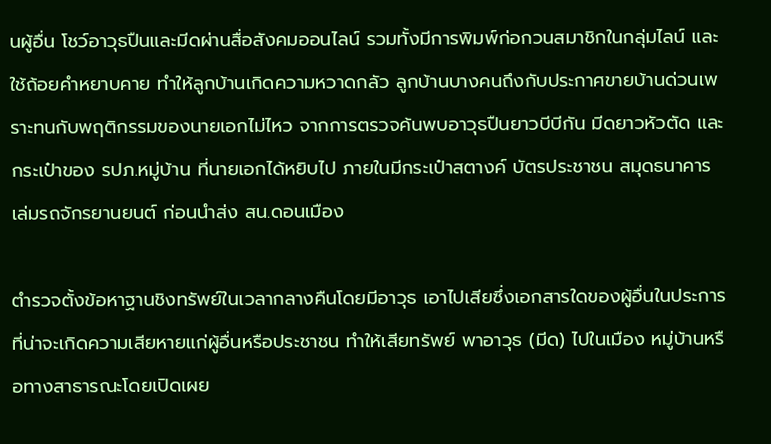นผู้อื่น โชว์อาวุธปืนและมีดผ่านสื่อสังคมออนไลน์ รวมทั้งมีการพิมพ์ก่อกวนสมาชิกในกลุ่มไลน์ และใช้ถ้อยคำหยาบคาย ทำให้ลูกบ้านเกิดความหวาดกลัว ลูกบ้านบางคนถึงกับประกาศขายบ้านด่วนเพราะทนกับพฤติกรรมของนายเอกไม่ไหว จากการตรวจค้นพบอาวุธปืนยาวบีบีกัน มีดยาวหัวตัด และกระเป๋าของ รปภ.หมู่บ้าน ที่นายเอกได้หยิบไป ภายในมีกระเป๋าสตางค์ บัตรประชาชน สมุดธนาคาร เล่มรถจักรยานยนต์ ก่อนนำส่ง สน.ดอนเมือง

ตำรวจตั้งข้อหาฐานชิงทรัพย์ในเวลากลางคืนโดยมีอาวุธ เอาไปเสียซึ่งเอกสารใดของผู้อื่นในประการที่น่าจะเกิดความเสียหายแก่ผู้อื่นหรือประชาชน ทำให้เสียทรัพย์ พาอาวุธ (มีด) ไปในเมือง หมู่บ้านหรือทางสาธารณะโดยเปิดเผย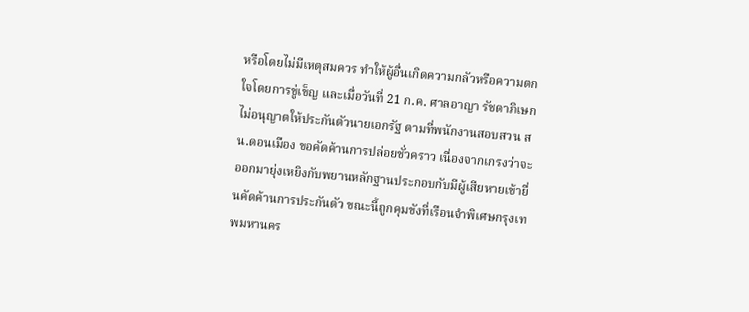หรือโดยไม่มีเหตุสมควร ทำให้ผู้อื่นเกิดความกลัวหรือความตกใจโดยการขู่เข็ญ และเมื่อวันที่ 21 ก.ค. ศาลอาญา รัชดาภิเษก ไม่อนุญาตให้ประกันตัวนายเอกรัฐ ตามที่พนักงานสอบสวน สน.ดอนเมือง ขอคัดค้านการปล่อยชั่วคราว เนื่องจากเกรงว่าจะออกมายุ่งเหยิงกับพยานหลักฐานประกอบกับมีผู้เสียหายเข้ายื่นคัดค้านการประกันตัว ขณะนี้ถูกคุมขังที่เรือนจำพิเศษกรุงเทพมหานคร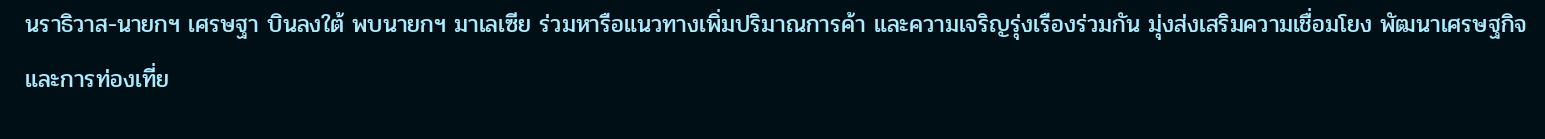นราธิวาส-นายกฯ เศรษฐา บินลงใต้ พบนายกฯ มาเลเซีย ร่วมหารือแนวทางเพิ่มปริมาณการค้า และความเจริญรุ่งเรืองร่วมกัน มุ่งส่งเสริมความเชื่อมโยง พัฒนาเศรษฐกิจ และการท่องเที่ย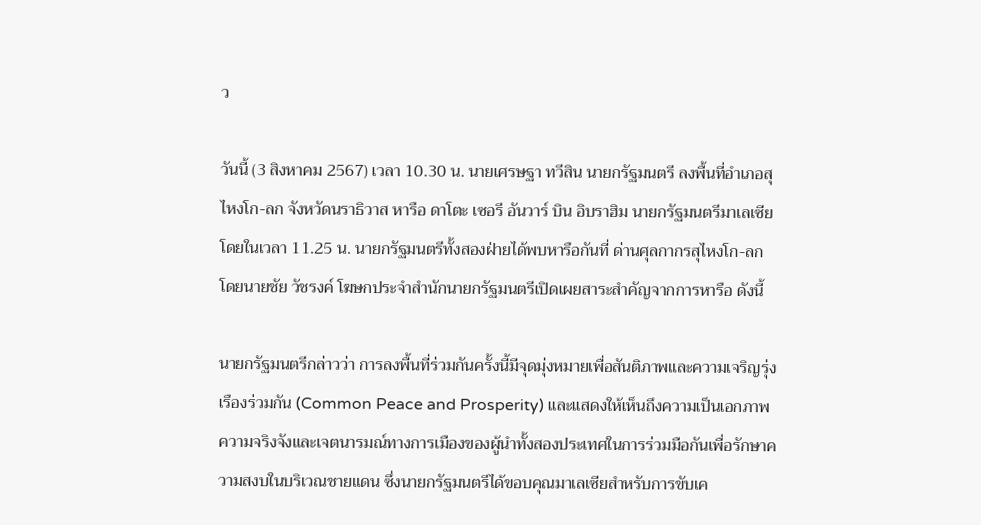ว

วันนี้ (3 สิงหาคม 2567) เวลา 10.30 น. นายเศรษฐา ทวีสิน นายกรัฐมนตรี ลงพื้นที่อำเภอสุไหงโก-ลก จังหวัดนราธิวาส หารือ ดาโตะ เซอรี อันวาร์ บิน อิบราฮิม นายกรัฐมนตรีมาเลเซีย โดยในเวลา 11.25 น. นายกรัฐมนตรีทั้งสองฝ่ายได้พบหารือกันที่ ด่านศุลกากรสุไหงโก-ลก โดยนายชัย วัชรงค์ โฆษกประจำสำนักนายกรัฐมนตรีเปิดเผยสาระสำคัญจากการหารือ ดังนี้

นายกรัฐมนตรีกล่าวว่า การลงพื้นที่ร่วมกันครั้งนี้มีจุดมุ่งหมายเพื่อสันติภาพและความเจริญรุ่งเรืองร่วมกัน (Common Peace and Prosperity) และแสดงให้เห็นถึงความเป็นเอกภาพ ความจริงจังและเจตนารมณ์ทางการเมืองของผู้นำทั้งสองประเทศในการร่วมมือกันเพื่อรักษาความสงบในบริเวณชายแดน ซึ่งนายกรัฐมนตรีได้ขอบคุณมาเลเซียสำหรับการขับเค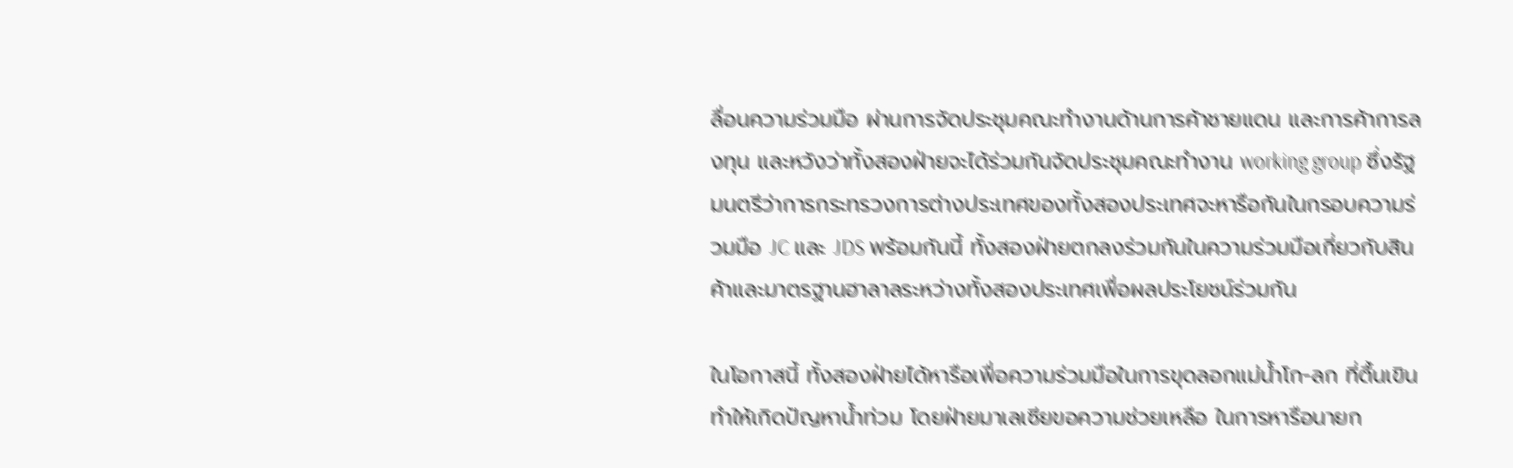ลื่อนความร่วมมือ ผ่านการจัดประชุมคณะทำงานด้านการค้าชายแดน และการค้าการลงทุน และหวังว่าทั้งสองฝ่ายจะได้ร่วมกันจัดประชุมคณะทำงาน working group ซึ่งรัฐมนตรีว่าการกระทรวงการต่างประเทศของทั้งสองประเทศจะหารือกันในกรอบความร่วมมือ JC และ JDS พร้อมกันนี้ ทั้งสองฝ่ายตกลงร่วมกันในความร่วมมือเกี่ยวกับสินค้าและมาตรฐานฮาลาลระหว่างทั้งสองประเทศเพื่อผลประโยชน์ร่วมกัน

ในโอกาสนี้ ทั้งสองฝ่ายได้หารือเพื่อความร่วมมือในการขุดลอกแม่น้ำโก-ลก ที่ตื้นเขิน ทำให้เกิดปัญหาน้ำท่วม โดยฝ่ายมาเลเซียขอความช่วยเหลือ ในการหารือนายก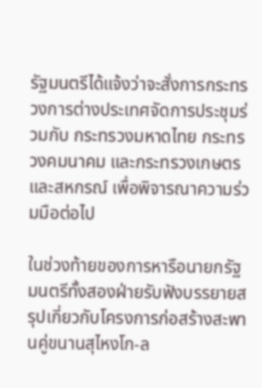รัฐมนตรีได้แจ้งว่าจะสั่งการกระทรวงการต่างประเทศจัดการประชุมร่วมกับ กระทรวงมหาดไทย กระทรวงคมนาคม และกระทรวงเกษตรและสหกรณ์ เพื่อพิจารณาความร่วมมือต่อไป

ในช่วงท้ายของการหารือนายกรัฐมนตรีทั้งสองฝ่ายรับฟังบรรยายสรุปเกี่ยวกับโครงการก่อสร้างสะพานคู่ขนานสุไหงโก-ล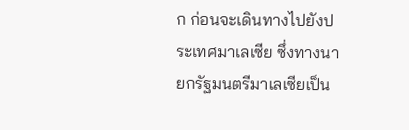ก ก่อนจะเดินทางไปยังประเทศมาเลเซีย ซึ่งทางนายกรัฐมนตรีมาเลเซียเป็น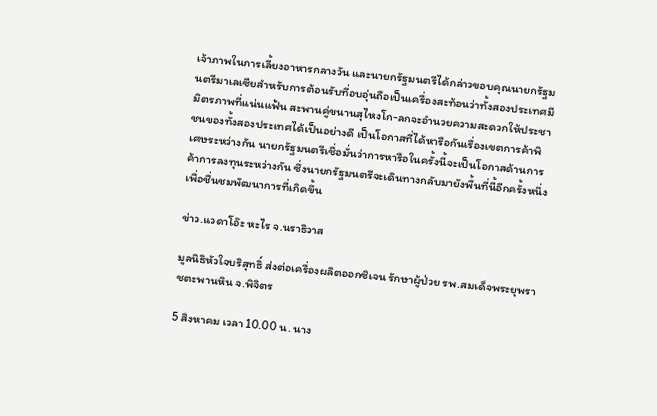เจ้าภาพในการเลี้ยงอาหารกลางวัน และนายกรัฐมนตรีได้กล่าวขอบคุณนายกรัฐมนตรีมาเลเซียสำหรับการต้อนรับที่อบอุ่นถือเป็นเครื่องสะท้อนว่าทั้งสองประเทศมีมิตรภาพที่แน่นแฟ้น สะพานคู่ขนานสุไหงโก-ลกจะอำนวยความสะดวกให้ประชาชนของทั้งสองประเทศได้เป็นอย่างดี เป็นโอกาสที่ได้หารือกันเรื่องเขตการค้าพิเศษระหว่างกัน นายกรัฐมนตรีเชื่อมั่นว่าการหารือในครั้งนี้จะเป็นโอกาสด้านการค้าการลงทุนระหว่างกัน ซึ่งนายกรัฐมนตรีจะเดินทางกลับมายังพื้นที่นี้อีกครั้งหนึ่งเพื่อชื่นชมพัฒนาการที่เกิดขึ้น

ข่าว.แวดาโอ๊ะ หะไร จ.นราธิวาส

มูลนิธิหัวใจบริสุทธิ์ ส่งต่อเครื่องผลิตออกซิเจน รักษาผู้ป่วย รพ.สมเด็จพระยุพราชตะพานหิน จ.พิจิตร

5 สิงหาคม เวลา 10.00 น. นาง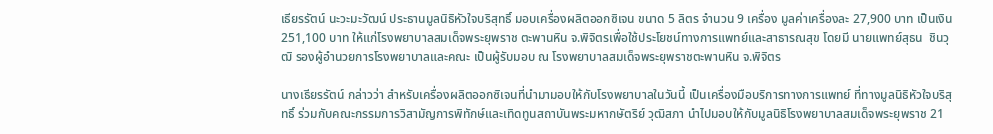เธียรรัตน์ นะวะมะวัฒน์ ประธานมูลนิธิหัวใจบริสุทธิ์ มอบเครื่องผลิตออกซิเจน ขนาด 5 ลิตร จำนวน 9 เครื่อง มูลค่าเครื่องละ 27,900 บาท เป็นเงิน 251,100 บาท ให้แก่โรงพยาบาลสมเด็จพระยุพราช ตะพานหิน จ.พิจิตรเพื่อใช้ประโยชน์ทางการแพทย์และสาธารณสุข โดยมี นายแพทย์สุธน  ชินวุฒิ รองผู้อำนวยการโรงพยาบาลและคณะ เป็นผู้รับมอบ ณ โรงพยาบาลสมเด็จพระยุพราชตะพานหิน จ.พิจิตร

นางเธียรรัตน์ กล่าวว่า สำหรับเครื่องผลิตออกซิเจนที่นำมามอบให้กับโรงพยาบาลในวันนี้ เป็นเครื่องมือบริการทางการแพทย์ ที่ทางมูลนิธิหัวใจบริสุทธิ์ ร่วมกับคณะกรรมการวิสามัญการพิทักษ์และเทิดทูนสถาบันพระมหากษัตริย์ วุฒิสภา นำไปมอบให้กับมูลนิธิโรงพยาบาลสมเด็จพระยุพราช 21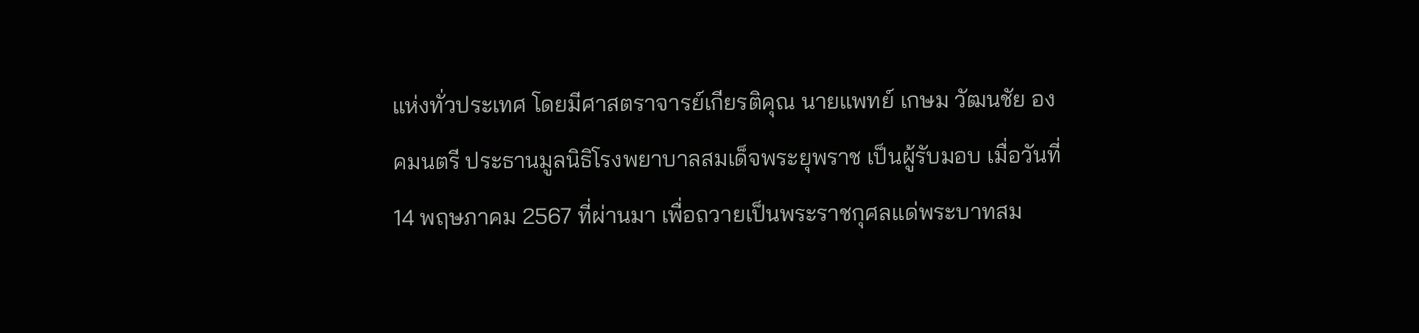แห่งทั่วประเทศ โดยมีศาสตราจารย์เกียรติคุณ นายแพทย์ เกษม วัฒนชัย องคมนตรี ประธานมูลนิธิโรงพยาบาลสมเด็จพระยุพราช เป็นผู้รับมอบ เมื่อวันที่ 14 พฤษภาคม 2567 ที่ผ่านมา เพื่อถวายเป็นพระราชกุศลแด่พระบาทสม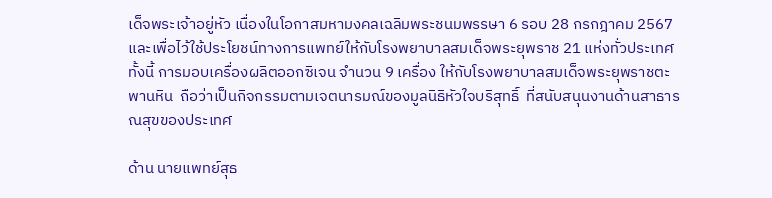เด็จพระเจ้าอยู่หัว เนื่องในโอกาสมหามงคลเฉลิมพระชนมพรรษา 6 รอบ 28 กรกฎาคม 2567 และเพื่อไว้ใช้ประโยชน์ทางการแพทย์ให้กับโรงพยาบาลสมเด็จพระยุพราช 21 แห่งทั่วประเทศ  ทั้งนี้ การมอบเครื่องผลิตออกซิเจน จำนวน 9 เครื่อง ให้กับโรงพยาบาลสมเด็จพระยุพราชตะพานหิน  ถือว่าเป็นกิจกรรมตามเจตนารมณ์ของมูลนิธิหัวใจบริสุทธิ์  ที่สนับสนุนงานด้านสาธารณสุขของประเทศ

ด้าน นายแพทย์สุธ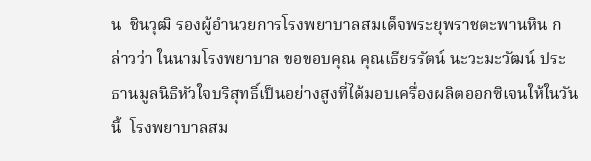น  ชินวุฒิ รองผู้อำนวยการโรงพยาบาลสมเด็จพระยุพราชตะพานหิน กล่าวว่า ในนามโรงพยาบาล ขอขอบคุณ คุณเธียรรัตน์ นะวะมะวัฒน์ ประธานมูลนิธิหัวใจบริสุทธิ์เป็นอย่างสูงที่ได้มอบเครื่องผลิตออกซิเจนให้ในวันนี้  โรงพยาบาลสม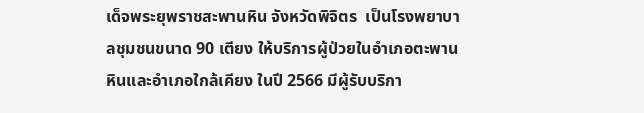เด็จพระยุพราชสะพานหิน จังหวัดพิจิตร  เป็นโรงพยาบาลชุมชนขนาด 90 เตียง ให้บริการผู้ป่วยในอำเภอตะพานหินและอำเภอใกล้เคียง ในปี 2566 มีผู้รับบริกา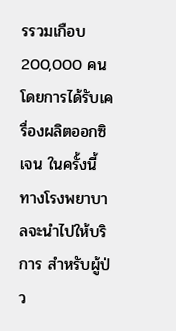รรวมเกือบ 200,000 คน โดยการได้รับเครื่องผลิตออกซิเจน ในครั้งนี้ ทางโรงพยาบาลจะนำไปให้บริการ สำหรับผู้ป่ว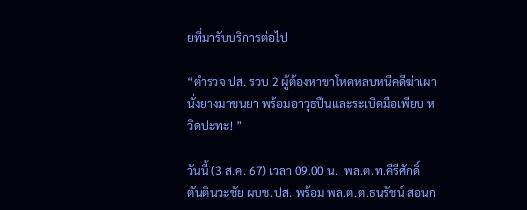ยที่มารับบริการต่อไป

“ตำรวจ ปส. รวบ 2 ผู้ต้องหาขาโหดหลบหนีคดีฆ่าเผานั่งยางมาขนยา พร้อมอาวุธปืนและระเบิดมือเพียบ หวิดปะทะ! ”

วันนี้ (3 ส.ค. 67) เวลา 09.00 น.  พล.ต.ท.คีรีศักดิ์ ตันตินวะชัย ผบช.ปส. พร้อม พล.ต.ต.ธนรัชน์ สอนก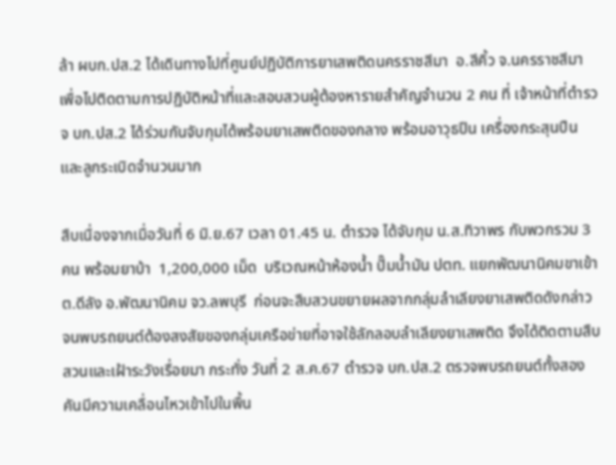ล้า ผบก.ปส.2 ได้เดินทางไปที่ศูนย์ปฏิบัติการยาเสพติดนครราชสีมา  อ.สีคิ้ว จ.นครราชสีมา เพื่อไปติดตามการปฏิบัติหน้าที่และสอบสวนผู้ต้องหารายสำคัญจำนวน 2 คน ที่ เจ้าหน้าที่ตำรวจ บก.ปส.2 ได้ร่วมกันจับกุมได้พร้อมยาเสพติดของกลาง พร้อมอาวุธปืน เครื่องกระสุนปืนและลูกระเบิดจำนวนมาก

สืบเนื่องจากเมื่อวันที่ 6 มิ.ย.67 เวลา 01.45 น. ตำรวจ ได้จับกุม น.ส.ทิวาพร กับพวกรวม 3 คน พร้อมยาบ้า  1,200,000 เม็ด  บริเวณหน้าห้องน้ำ ปั๊มน้ำมัน ปตท. แยกพัฒนานิคมขาเข้า ต.ดีลัง อ.พัฒนานิคม จว.ลพบุรี  ก่อนจะสืบสวนขยายผลจากกลุ่มลำเลียงยาเสพติดดังกล่าว จนพบรถยนต์ต้องสงสัยของกลุ่มเครือข่ายที่อาจใช้ลักลอบลำเลียงยาเสพติด จึงได้ติดตามสืบสวนและเฝ้าระวังเรื่อยมา กระทั่ง วันที่ 2 ส.ค.67 ตำรวจ บก.ปส.2 ตรวจพบรถยนต์ทั้งสองคันมีความเคลื่อนไหวเข้าไปในพื้น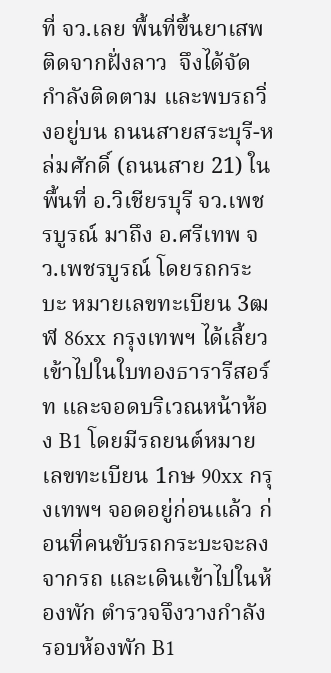ที่ จว.เลย พื้นที่ขึ้นยาเสพติดจากฝั่งลาว  จึงได้จัดกำลังติดตาม และพบรถวิ่งอยู่บน ถนนสายสระบุรี-หล่มศักดิ์ (ถนนสาย 21) ในพื้นที่ อ.วิเชียรบุรี จว.เพชรบูรณ์ มาถึง อ.ศรีเทพ จว.เพชรบูรณ์ โดยรถกระบะ หมายเลขทะเบียน 3ฒฬ 86xx กรุงเทพฯ ได้เลี้ยวเข้าไปในใบทองธารารีสอร์ท และจอดบริเวณหน้าห้อง B1 โดยมีรถยนต์หมายเลขทะเบียน 1กษ 90xx กรุงเทพฯ จอดอยู่ก่อนแล้ว ก่อนที่คนขับรถกระบะจะลงจากรถ และเดินเข้าไปในห้องพัก ตำรวจจึงวางกำลังรอบห้องพัก B1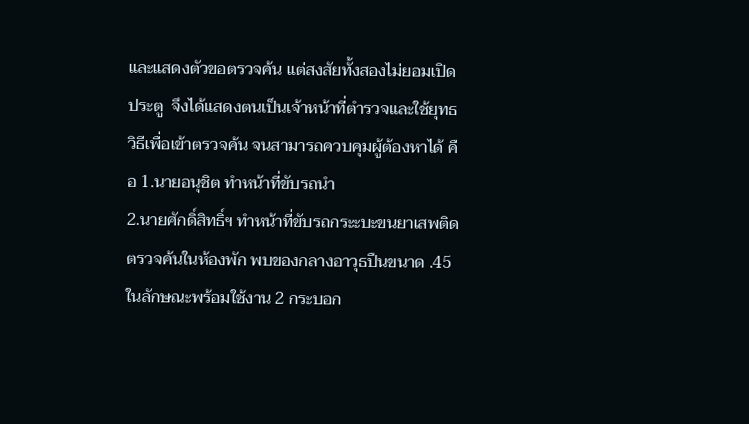และแสดงตัวขอตรวจค้น แต่สงสัยทั้งสองไม่ยอมเปิดประตู  จึงได้แสดงตนเป็นเจ้าหน้าที่ตำรวจและใช้ยุทธวิธีเพื่อเข้าตรวจค้น จนสามารถควบคุมผู้ต้องหาได้ คือ 1.นายอนุชิต ทำหน้าที่ขับรถนำ
2.นายศักดิ์สิทธิ์ฯ ทำหน้าที่ขับรถกระะบะขนยาเสพติด ตรวจค้นในห้องพัก พบของกลางอาวุธปืนขนาด .45 ในลักษณะพร้อมใช้งาน 2 กระบอก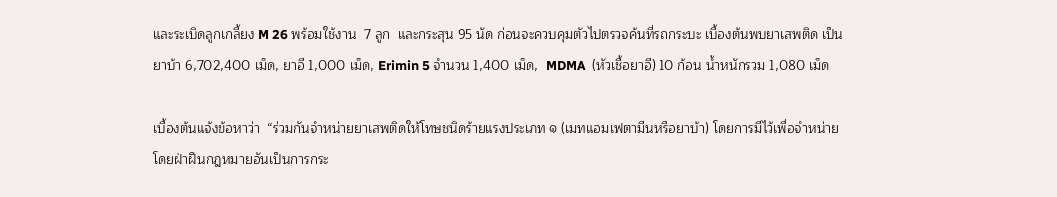และระเบิดลูกเกลี้ยง M 26 พร้อมใช้งาน  7 ลูก  และกระสุน 95 นัด ก่อนจะควบคุมตัวไปตรวจค้นที่รถกระบะ เบื้องต้นพบยาเสพติด เป็นยาบ้า 6,702,400 เม็ด, ยาอี 1,000 เม็ด, Erimin 5 จำนวน 1,400 เม็ด,  MDMA  (หัวเชื้อยาอี) 10 ก้อน น้ำหนักรวม 1,080 เม็ด

เบื้องต้นแจ้งข้อหาว่า  “ร่วมกันจำหน่ายยาเสพติดให้โทษชนิดร้ายแรงประเภท ๑ (เมทแอมเฟตามีนหรือยาบ้า) โดยการมีไว้เพื่อจำหน่ายโดยฝ่าฝืนกฎหมายอันเป็นการกระ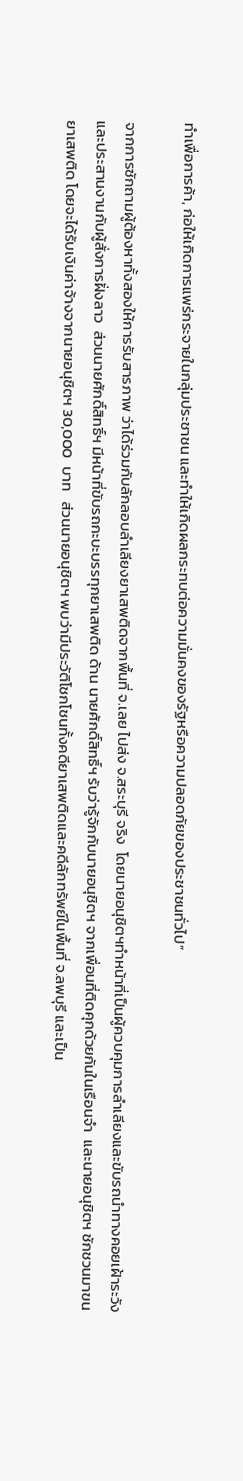ทำเพื่อการค้า, ก่อให้เกิดการแพร่กระจายในกลุ่มประชาชน และทำให้เกิดผลกระทบต่อความมั่นคงของรัฐหรือความปลอดภัยของประชาชนทั่วไป”

จากการซักถามผู้ต้องหาทั้งสองให้การรับสารภาพ ว่าได้ร่วมกับลักลอบลำเลียงยาเสพติดจากพื้นที่ จ.เลย ไปส่ง จ.สระบุรี จริง  โดยนายอนุชิตฯทำหน้าที่เป็นผู้ควบคุมการลำเลียงและขับรถนำทางคอยเฝ้าระวัง และประสานงานกับผู้สั่งการฝั่งลาว  ส่วนนายศักดิ์สิทธิ์ฯ มีหน้าที่ขับรถกะบะบรรทุกยาเสพติด ด้าน นายศักดิ์สิทธิ์ฯ รับว่ารู้จักกับนายอนุชิตฯ จากเพื่อนที่ติดคุกด้วยกันในเรือนจำ  และนายอนุชิตฯ ชักชวนมาขนยาเสพติด โดยจะได้รับเงินค่าจ้างจากนายอนุชิตฯ 30,000  บาท   ส่วนนายอนุชิตฯ พบว่ามีประวัติโชกโชนทั้งคดียาเสพติดและคดีลักทรัพย์ในพื้นที่ จ.ลพบุรี และเป็น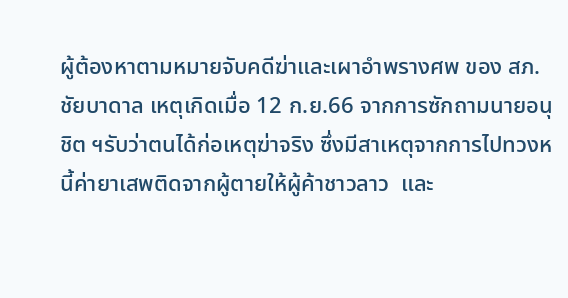ผู้ต้องหาตามหมายจับคดีฆ่าและเผาอำพรางศพ ของ สภ.ชัยบาดาล เหตุเกิดเมื่อ 12 ก.ย.66 จากการซักถามนายอนุชิต ฯรับว่าตนได้ก่อเหตุฆ่าจริง ซึ่งมีสาเหตุจากการไปทวงหนี้ค่ายาเสพติดจากผู้ตายให้ผู้ค้าชาวลาว  และ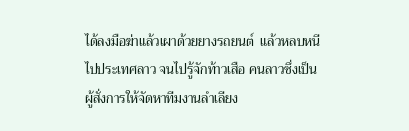ได้ลงมือฆ่าแล้วเผาด้วยยางรถยนต์  แล้วหลบหนีไปประเทศลาว จนไปรู้จักท้าวเสือ คนลาวซึ่งเป็นผู้สั่งการให้จัดหาทีมงานลำเลียง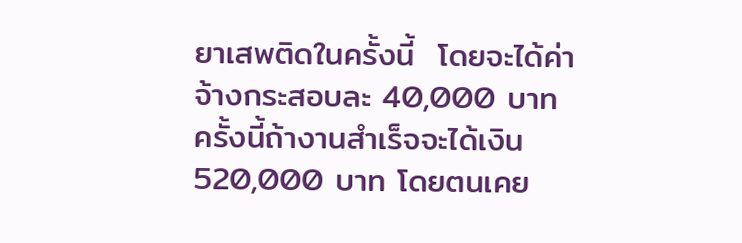ยาเสพติดในครั้งนี้  โดยจะได้ค่าจ้างกระสอบละ 40,000 บาท ครั้งนี้ถ้างานสำเร็จจะได้เงิน 520,000 บาท โดยตนเคย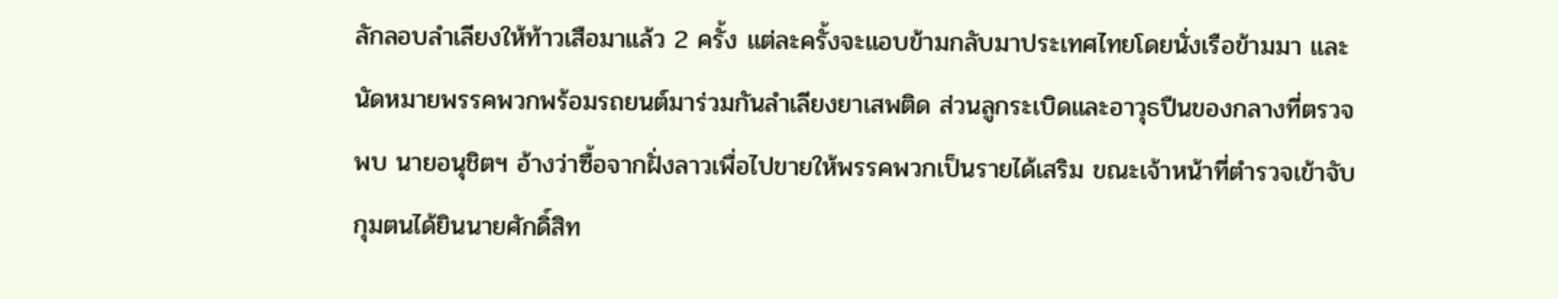ลักลอบลำเลียงให้ท้าวเสือมาแล้ว 2 ครั้ง แต่ละครั้งจะแอบข้ามกลับมาประเทศไทยโดยนั่งเรือข้ามมา และนัดหมายพรรคพวกพร้อมรถยนต์มาร่วมกันลำเลียงยาเสพติด ส่วนลูกระเบิดและอาวุธปืนของกลางที่ตรวจพบ นายอนุชิตฯ อ้างว่าซื้อจากฝั่งลาวเพื่อไปขายให้พรรคพวกเป็นรายได้เสริม ขณะเจ้าหน้าที่ตำรวจเข้าจับกุมตนได้ยินนายศักดิ์สิท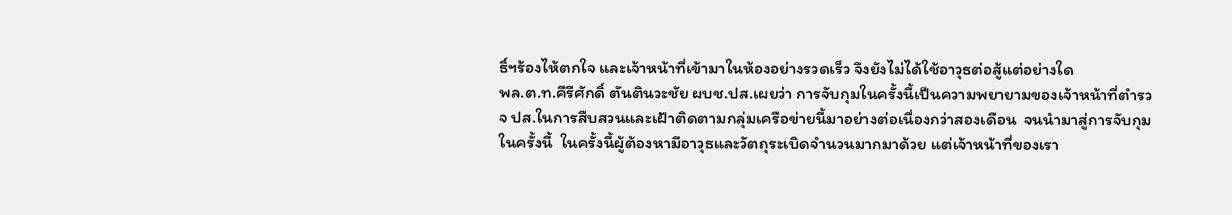ธิ์ฯร้องไห้ตกใจ และเจ้าหน้าที่เข้ามาในห้องอย่างรวดเร็ว จึงยังไม่ได้ใช้อาวุธต่อสู้แต่อย่างใด
พล.ต.ท.คีรีศักดิ์ ตันตินวะชัย ผบช.ปส.เผยว่า การจับกุมในครั้งนี้เป็นความพยายามของเจ้าหน้าที่ตำรวจ ปส.ในการสืบสวนและเฝ้าติดตามกลุ่มเครือข่ายนี้มาอย่างต่อเนื่องกว่าสองเดือน  จนนำมาสู่การจับกุมในครั้งนี้  ในครั้งนี้ผู้ต้องหามีอาวุธและวัตถุระเบิดจำนวนมากมาด้วย แต่เจ้าหน้าที่ของเรา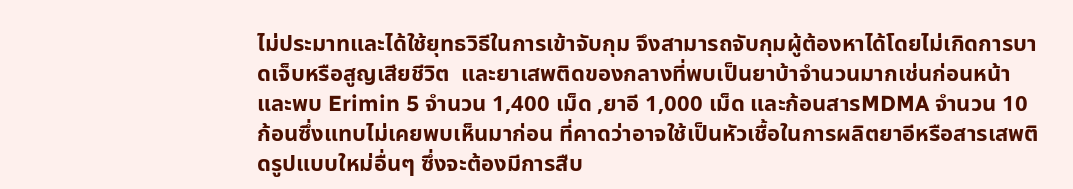ไม่ประมาทและได้ใช้ยุทธวิธีในการเข้าจับกุม จึงสามารถจับกุมผู้ต้องหาได้โดยไม่เกิดการบาดเจ็บหรือสูญเสียชีวิต  และยาเสพติดของกลางที่พบเป็นยาบ้าจำนวนมากเช่นก่อนหน้า และพบ Erimin 5 จำนวน 1,400 เม็ด ,ยาอี 1,000 เม็ด และก้อนสารMDMA จำนวน 10 ก้อนซึ่งแทบไม่เคยพบเห็นมาก่อน ที่คาดว่าอาจใช้เป็นหัวเชื้อในการผลิตยาอีหรือสารเสพติดรูปแบบใหม่อื่นๆ ซึ่งจะต้องมีการสืบ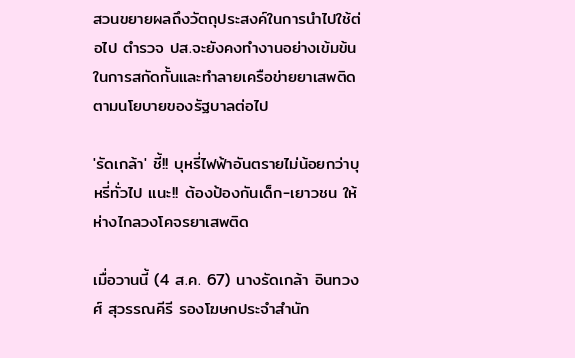สวนขยายผลถึงวัตถุประสงค์ในการนำไปใช้ต่อไป ตำรวจ ปส.จะยังคงทำงานอย่างเข้มข้นในการสกัดกั้นและทำลายเครือข่ายยาเสพติดตามนโยบายของรัฐบาลต่อไป

'รัดเกล้า' ชี้!! บุหรี่ไฟฟ้าอันตรายไม่น้อยกว่าบุหรี่ทั่วไป แนะ!! ต้องป้องกันเด็ก-เยาวชน ให้ห่างไกลวงโคจรยาเสพติด

เมื่อวานนี้ (4 ส.ค. 67) นางรัดเกล้า อินทวงศ์ สุวรรณคีรี รองโฆษกประจำสำนัก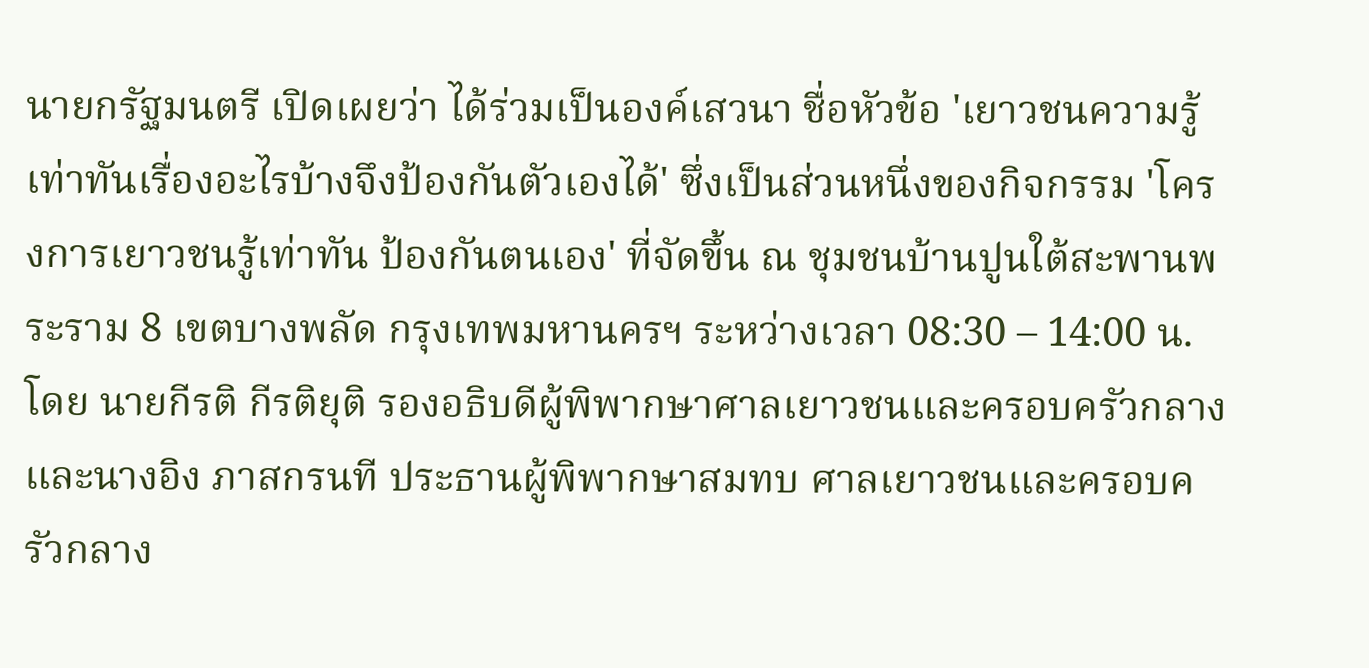นายกรัฐมนตรี เปิดเผยว่า ได้ร่วมเป็นองค์เสวนา ชื่อหัวข้อ 'เยาวชนความรู้เท่าทันเรื่องอะไรบ้างจึงป้องกันตัวเองได้' ซึ่งเป็นส่วนหนึ่งของกิจกรรม 'โครงการเยาวชนรู้เท่าทัน ป้องกันตนเอง' ที่จัดขึ้น ณ ชุมชนบ้านปูนใต้สะพานพระราม 8 เขตบางพลัด กรุงเทพมหานครฯ ระหว่างเวลา 08:30 – 14:00 น. โดย นายกีรติ กีรติยุติ รองอธิบดีผู้พิพากษาศาลเยาวชนและครอบครัวกลาง และนางอิง ภาสกรนที ประธานผู้พิพากษาสมทบ ศาลเยาวชนและครอบครัวกลาง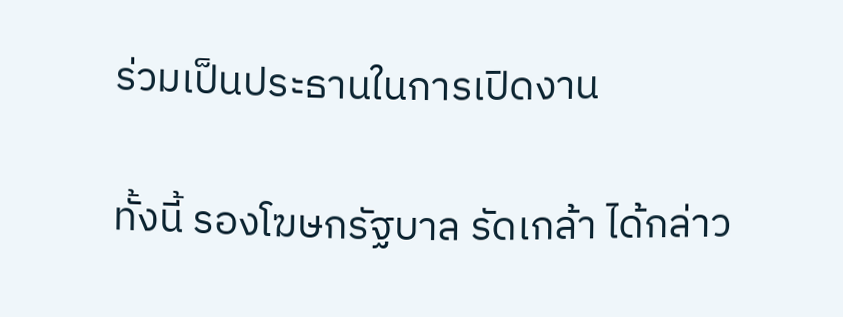ร่วมเป็นประธานในการเปิดงาน

ทั้งนี้ รองโฆษกรัฐบาล รัดเกล้า ได้กล่าว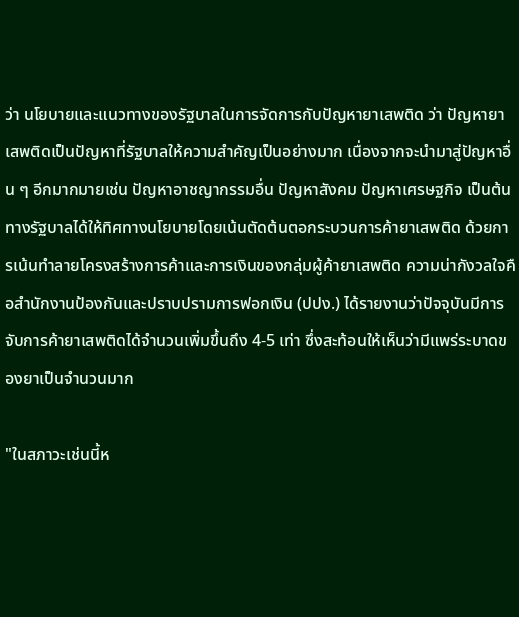ว่า นโยบายและแนวทางของรัฐบาลในการจัดการกับปัญหายาเสพติด ว่า ปัญหายาเสพติดเป็นปัญหาที่รัฐบาลให้ความสำคัญเป็นอย่างมาก เนื่องจากจะนำมาสู่ปัญหาอื่น ๆ อีกมากมายเช่น ปัญหาอาชญากรรมอื่น ปัญหาสังคม ปัญหาเศรษฐกิจ เป็นต้น ทางรัฐบาลได้ให้ทิศทางนโยบายโดยเน้นตัดต้นตอกระบวนการค้ายาเสพติด ด้วยการเน้นทำลายโครงสร้างการค้าและการเงินของกลุ่มผู้ค้ายาเสพติด ความน่ากังวลใจคือสำนักงานป้องกันและปราบปรามการฟอกเงิน (ปปง.) ได้รายงานว่าปัจจุบันมีการจับการค้ายาเสพติดได้จำนวนเพิ่มขึ้นถึง 4-5 เท่า ซึ่งสะท้อนให้เห็นว่ามีแพร่ระบาดของยาเป็นจำนวนมาก

"ในสภาวะเช่นนี้ห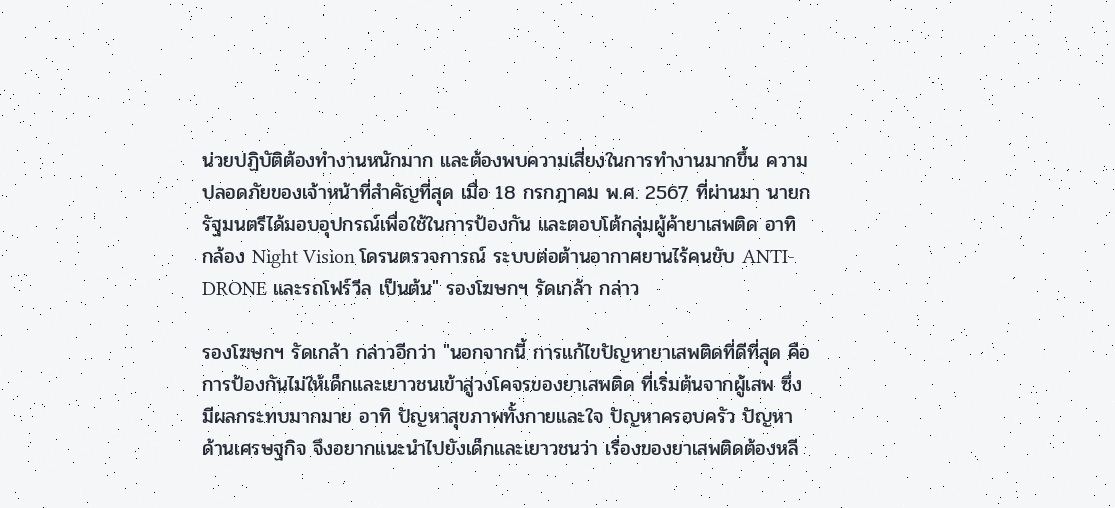น่วยปฏิบัติต้องทำงานหนักมาก และต้องพบความเสี่ยงในการทำงานมากขึ้น ความปลอดภัยของเจ้าหน้าที่สำคัญที่สุด เมื่อ 18 กรกฎาคม พ.ศ. 2567 ที่ผ่านมา นายกรัฐมนตรีได้มอบอุปกรณ์เพื่อใช้ในการป้องกัน และตอบโต้กลุ่มผู้ค้ายาเสพติด อาทิ กล้อง Night Vision โดรนตรวจการณ์ ระบบต่อต้านอากาศยานไร้คนขับ ANTI-DRONE และรถโฟร์วีล เป็นต้น" รองโฆษกฯ รัดเกล้า กล่าว

รองโฆษกฯ รัดเกล้า กล่าวอีกว่า "นอกจากนี้ การแก้ไขปัญหายาเสพติดที่ดีที่สุด คือ การป้องกันไม่ให้เด็กและเยาวชนเข้าสู่วงโคจรของยาเสพติด ที่เริ่มต้นจากผู้เสพ ซึ่งมีผลกระทบมากมาย อาทิ ปัญหาสุขภาพทั้งกายและใจ ปัญหาครอบครัว ปัญหาด้านเศรษฐกิจ จึงอยากแนะนำไปยังเด็กและเยาวชนว่า เรื่องของยาเสพติดต้องหลี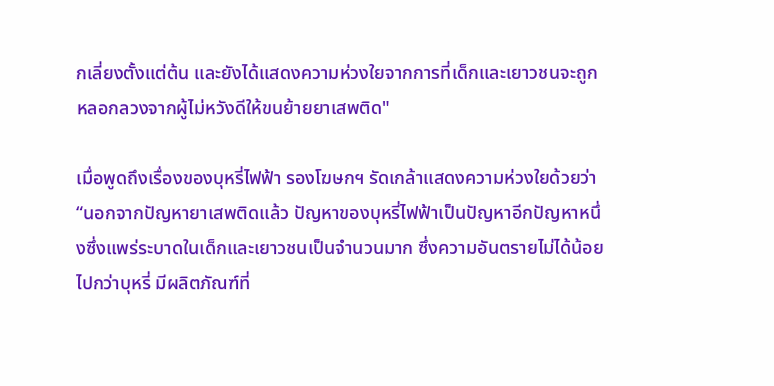กเลี่ยงตั้งแต่ต้น และยังได้แสดงความห่วงใยจากการที่เด็กและเยาวชนจะถูกหลอกลวงจากผู้ไม่หวังดีให้ขนย้ายยาเสพติด"

เมื่อพูดถึงเรื่องของบุหรี่ไฟฟ้า รองโฆษกฯ รัดเกล้าแสดงความห่วงใยด้วยว่า “นอกจากปัญหายาเสพติดแล้ว ปัญหาของบุหรี่ไฟฟ้าเป็นปัญหาอีกปัญหาหนึ่งซึ่งแพร่ระบาดในเด็กและเยาวชนเป็นจำนวนมาก ซึ่งความอันตรายไม่ได้น้อยไปกว่าบุหรี่ มีผลิตภัณฑ์ที่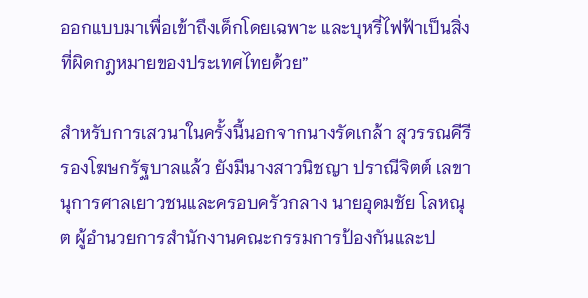ออกแบบมาเพื่อเข้าถึงเด็กโดยเฉพาะ และบุหรี่ไฟฟ้าเป็นสิ่งที่ผิดกฎหมายของประเทศไทยด้วย”

สำหรับการเสวนาในครั้งนี้นอกจากนางรัดเกล้า สุวรรณคีรี รองโฆษกรัฐบาลแล้ว ยังมีนางสาวนิชญา ปราณีจิตต์ เลขานุการศาลเยาวชนและครอบครัวกลาง นายอุดมชัย โลหณุต ผู้อำนวยการสำนักงานคณะกรรมการป้องกันและป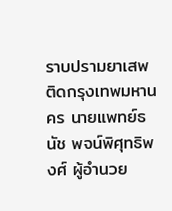ราบปรามยาเสพติดกรุงเทพมหานคร นายแพทย์ธนัช พจน์พิศุทธิพงศ์ ผู้อำนวย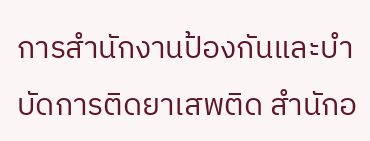การสำนักงานป้องกันและบำบัดการติดยาเสพติด สำนักอ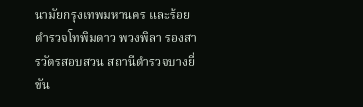นามัยกรุงเทพมหานคร และร้อยตำรวจโทพิมดาว พวงพิลา รองสารวัตรสอบสวน สถานีตำรวจบางยี่ขัน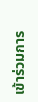เข้าร่วมการ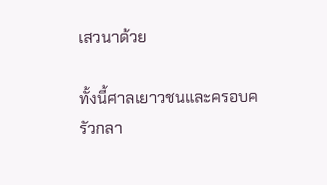เสวนาด้วย

ทั้งนี้ศาลเยาวชนและครอบครัวกลา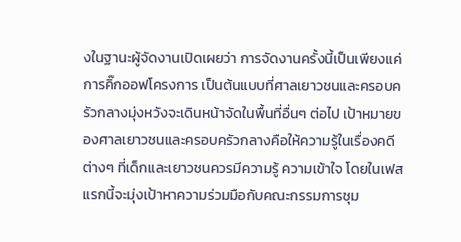งในฐานะผู้จัดงานเปิดเผยว่า การจัดงานครั้งนี้เป็นเพียงแค่การคิ๊กออฟโครงการ เป็นต้นแบบที่ศาลเยาวชนและครอบครัวกลางมุ่งหวังจะเดินหน้าจัดในพื้นที่อื่นๆ ต่อไป เป้าหมายของศาลเยาวชนและครอบครัวกลางคือให้ความรู้ในเรื่องคดีต่างๆ ที่เด็กและเยาวชนควรมีความรู้ ความเข้าใจ โดยในเฟสแรกนี้จะมุ่งเป้าหาความร่วมมือกับคณะกรรมการชุม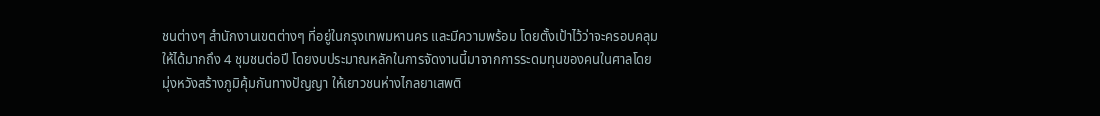ชนต่างๆ สำนักงานเขตต่างๆ ที่อยู่ในกรุงเทพมหานคร และมีความพร้อม โดยตั้งเป้าไว้ว่าจะครอบคลุมให้ได้มากถึง 4 ชุมชนต่อปี โดยงบประมาณหลักในการจัดงานนี้มาจากการระดมทุนของคนในศาลโดยมุ่งหวังสร้างภูมิคุ้มกันทางปัญญา ให้เยาวชนห่างไกลยาเสพติ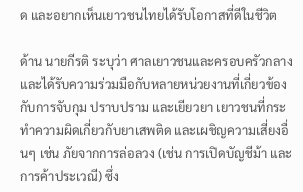ด และอยากเห็นเยาวชนไทยได้รับโอกาสที่ดีในชีวิต

ด้าน นายกีรติ ระบุว่า ศาลเยาวชนและครอบครัวกลาง และได้รับความร่วมมือกับหลายหน่วยงานที่เกี่ยวข้องกับการจับกุม ปราบปราม และเยียวยา เยาวชนที่กระทำความผิดเกี่ยวกับยาเสพติด และเผชิญความเสี่ยงอื่นๆ เช่น ภัยจากการล่อลวง (เช่น การเปิดบัญชีม้า และการค้าประเวณี) ซึ่ง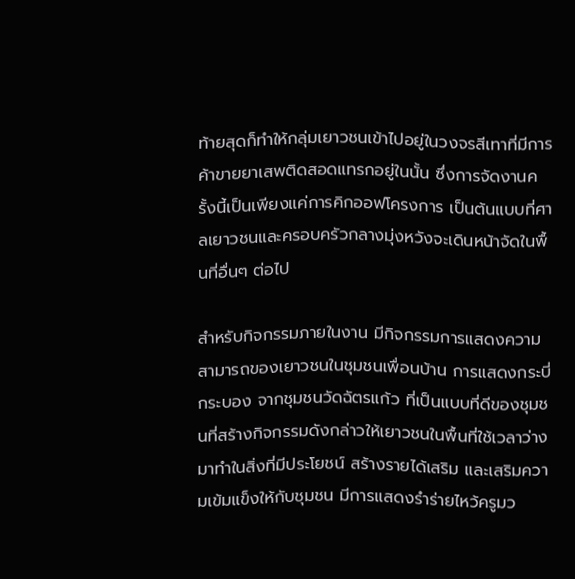ท้ายสุดก็ทำให้กลุ่มเยาวชนเข้าไปอยู่ในวงจรสีเทาที่มีการค้าขายยาเสพติดสอดแทรกอยู่ในนั้น ซึ่งการจัดงานครั้งนี้เป็นเพียงแค่การคิกออฟโครงการ เป็นต้นแบบที่ศาลเยาวชนและครอบครัวกลางมุ่งหวังจะเดินหน้าจัดในพื้นที่อื่นๆ ต่อไป

สำหรับกิจกรรมภายในงาน มีกิจกรรมการแสดงความสามารถของเยาวชนในชุมชนเพื่อนบ้าน การแสดงกระบี่กระบอง จากชุมชนวัดฉัตรแก้ว ที่เป็นแบบที่ดีของชุมชนที่สร้างกิจกรรมดังกล่าวให้เยาวชนในพื้นที่ใช้เวลาว่างมาทำในสิ่งที่มีประโยชน์ สร้างรายได้เสริม และเสริมความเข้มแข็งให้กับชุมชน มีการแสดงรำร่ายไหว้ครูมว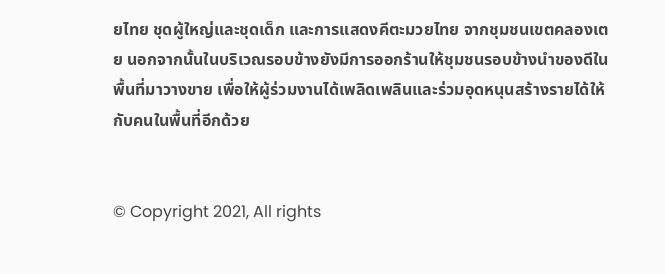ยไทย ชุดผู้ใหญ่และชุดเด็ก และการแสดงคีตะมวยไทย จากชุมชนเขตคลองเตย นอกจากนั้นในบริเวณรอบข้างยังมีการออกร้านให้ชุมชนรอบข้างนำของดีในพื้นที่มาวางขาย เพื่อให้ผู้ร่วมงานได้เพลิดเพลินและร่วมอุดหนุนสร้างรายได้ให้กับคนในพื้นที่อีกด้วย


© Copyright 2021, All rights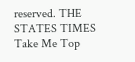reserved. THE STATES TIMES
Take Me Top